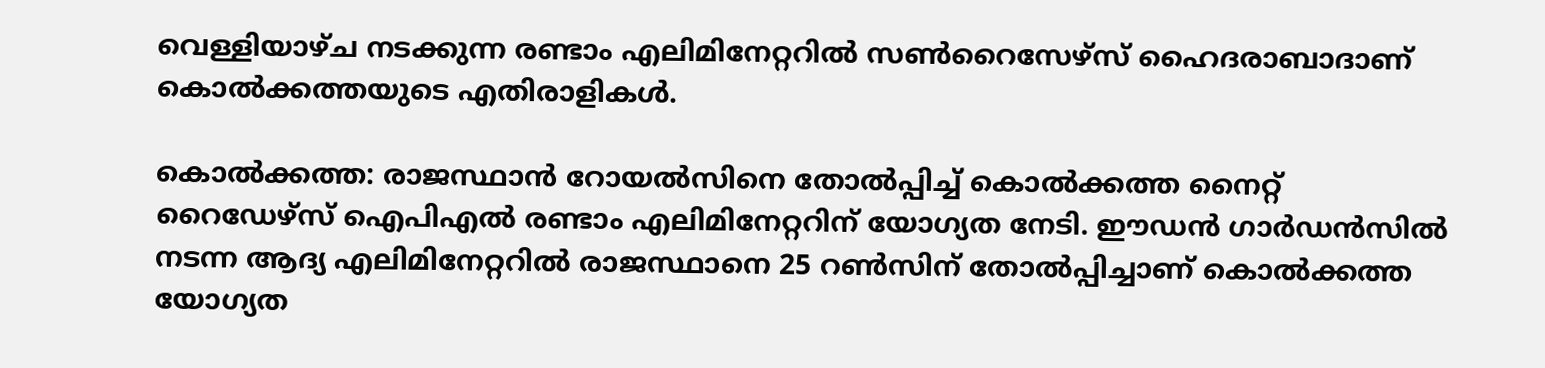വെള്ളിയാഴ്ച നടക്കുന്ന രണ്ടാം എലിമിനേറ്ററില്‍ സണ്‍റൈസേഴ്‌സ് ഹൈദരാബാദാണ് കൊല്‍ക്കത്തയുടെ എതിരാളികള്‍.

കൊല്‍ക്കത്ത: രാജസ്ഥാന്‍ റോയല്‍സിനെ തോല്‍പ്പിച്ച് കൊല്‍ക്കത്ത നൈറ്റ് റൈഡേഴ്‌സ് ഐപിഎല്‍ രണ്ടാം എലിമിനേറ്ററിന് യോഗ്യത നേടി. ഈഡന്‍ ഗാര്‍ഡന്‍സില്‍ നടന്ന ആദ്യ എലിമിനേറ്ററില്‍ രാജസ്ഥാനെ 25 റണ്‍സിന് തോല്‍പ്പിച്ചാണ് കൊല്‍ക്കത്ത യോഗ്യത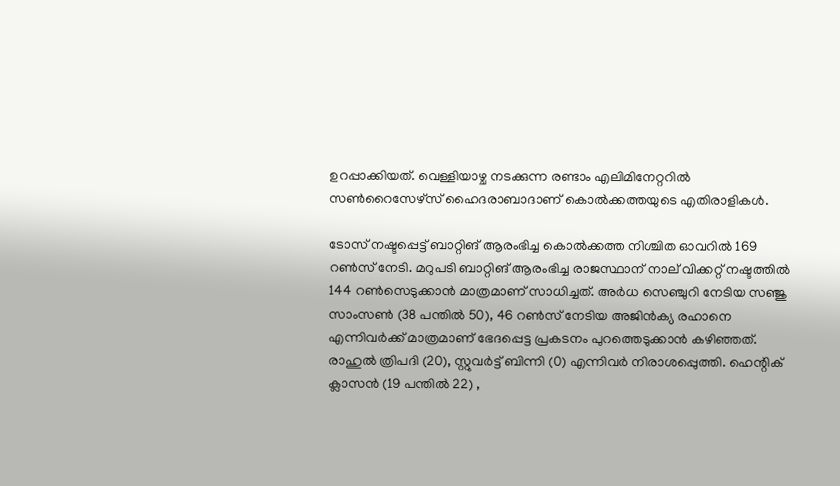ഉറപ്പാക്കിയത്. വെള്ളിയാഴ്ച നടക്കുന്ന രണ്ടാം എലിമിനേറ്ററില്‍ സണ്‍റൈസേഴ്‌സ് ഹൈദരാബാദാണ് കൊല്‍ക്കത്തയുടെ എതിരാളികള്‍.

ടോസ് നഷ്ടപ്പെട്ട് ബാറ്റിങ് ആരംഭിച്ച കൊല്‍ക്കത്ത നിശ്ചിത ഓവറില്‍ 169 റണ്‍സ് നേടി. മറുപടി ബാറ്റിങ് ആരംഭിച്ച രാജസ്ഥാന് നാല് വിക്കറ്റ് നഷ്ടത്തില്‍ 144 റണ്‍സെടുക്കാന്‍ മാത്രമാണ് സാധിച്ചത്. അര്‍ധ സെഞ്ചുറി നേടിയ സഞ്ജു സാംസണ്‍ (38 പന്തില്‍ 50), 46 റണ്‍സ് നേടിയ അജിന്‍ക്യ രഹാനെ എന്നിവര്‍ക്ക് മാത്രമാണ് ഭേദപ്പെട്ട പ്രകടനം പുറത്തെടുക്കാന്‍ കഴിഞ്ഞത്. രാഹുല്‍ ത്രിപദി (20), സ്റ്റുവര്‍ട്ട് ബിന്നി (0) എന്നിവര്‍ നിരാശപ്പെുത്തി. ഹെന്റിക് ക്ലാസന്‍ (19 പന്തില്‍ 22) ,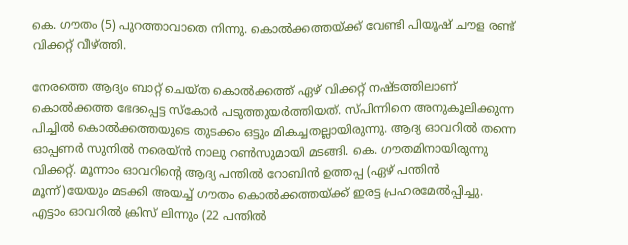കെ. ഗൗതം (5) പുറത്താവാതെ നിന്നു. കൊല്‍ക്കത്തയ്ക്ക് വേണ്ടി പിയൂഷ് ചൗള രണ്ട് വിക്കറ്റ് വീഴ്ത്തി.

നേരത്തെ ആദ്യം ബാറ്റ് ചെയ്ത കൊല്‍ക്കത്ത് ഏഴ് വിക്കറ്റ് നഷ്ടത്തിലാണ് കൊല്‍ക്കത്ത ഭേദപ്പെട്ട സ്‌കോര്‍ പടുത്തുയര്‍ത്തിയത്. സ്പിന്നിനെ അനുകൂലിക്കുന്ന പിച്ചില്‍ കൊല്‍ക്കത്തയുടെ തുടക്കം ഒട്ടും മികച്ചതല്ലായിരുന്നു. ആദ്യ ഓവറില്‍ തന്നെ ഓപ്പണര്‍ സുനില്‍ നരെയ്ന്‍ നാലു റണ്‍സുമായി മടങ്ങി. കെ. ഗൗതമിനായിരുന്നു വിക്കറ്റ്. മൂന്നാം ഓവറിന്റെ ആദ്യ പന്തില്‍ റോബിന്‍ ഉത്തപ്പ (ഏഴ് പന്തിന്‍ മൂന്ന്)യേയും മടക്കി അയച്ച് ഗൗതം കൊല്‍ക്കത്തയ്ക്ക് ഇരട്ട പ്രഹരമേല്‍പ്പിച്ചു. എട്ടാം ഓവറില്‍ ക്രിസ് ലിന്നും (22 പന്തില്‍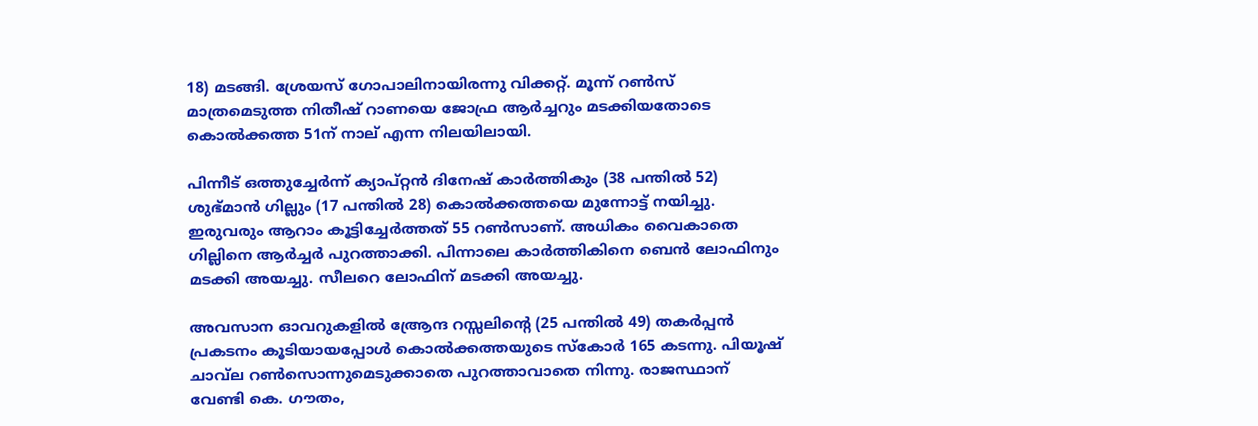18) മടങ്ങി. ശ്രേയസ് ഗോപാലിനായിരന്നു വിക്കറ്റ്. മൂന്ന് റണ്‍സ് മാത്രമെടുത്ത നിതീഷ് റാണയെ ജോഫ്ര ആര്‍ച്ചറും മടക്കിയതോടെ കൊല്‍ക്കത്ത 51ന് നാല് എന്ന നിലയിലായി.

പിന്നീട് ഒത്തുച്ചേര്‍ന്ന് ക്യാപ്റ്റന്‍ ദിനേഷ് കാര്‍ത്തികും (38 പന്തില്‍ 52) ശുഭ്മാന്‍ ഗില്ലും (17 പന്തില്‍ 28) കൊല്‍ക്കത്തയെ മുന്നോട്ട് നയിച്ചു. ഇരുവരും ആറാം കൂട്ടിച്ചേര്‍ത്തത് 55 റണ്‍സാണ്. അധികം വൈകാതെ ഗില്ലിനെ ആര്‍ച്ചര്‍ പുറത്താക്കി. പിന്നാലെ കാര്‍ത്തികിനെ ബെന്‍ ലോഫിനും മടക്കി അയച്ചു. സീലറെ ലോഫിന് മടക്കി അയച്ചു.

അവസാന ഓവറുകളില്‍ ആ്രേന്ദ റസ്സലിന്റെ (25 പന്തില്‍ 49) തകര്‍പ്പന്‍ പ്രകടനം കൂടിയായപ്പോള്‍ കൊല്‍ക്കത്തയുടെ സ്‌കോര്‍ 165 കടന്നു. പിയൂഷ് ചാവ്‌ല റണ്‍സൊന്നുമെടുക്കാതെ പുറത്താവാതെ നിന്നു. രാജസ്ഥാന് വേണ്ടി കെ. ഗൗതം,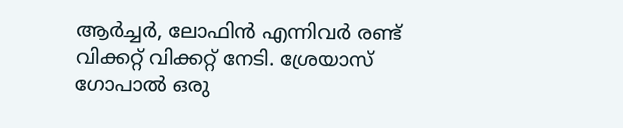ആര്‍ച്ചര്‍, ലോഫിന്‍ എന്നിവര്‍ രണ്ട് വിക്കറ്റ് വിക്കറ്റ് നേടി. ശ്രേയാസ് ഗോപാല്‍ ഒരു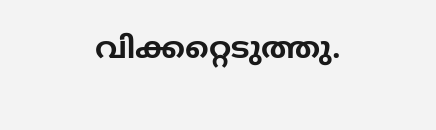വിക്കറ്റെടുത്തു.